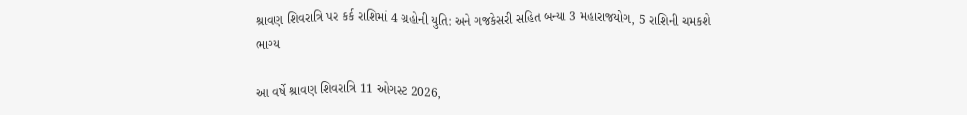શ્રાવણ શિવરાત્રિ પર કર્ક રાશિમાં 4 ગ્રહોની યુતિ: અને ગજકેસરી સહિત બન્યા 3 મહારાજયોગ, 5 રાશિની ચમકશે ભાગ્ય

આ વર્ષે શ્રાવણ શિવરાત્રિ 11 ઓગસ્ટ 2026,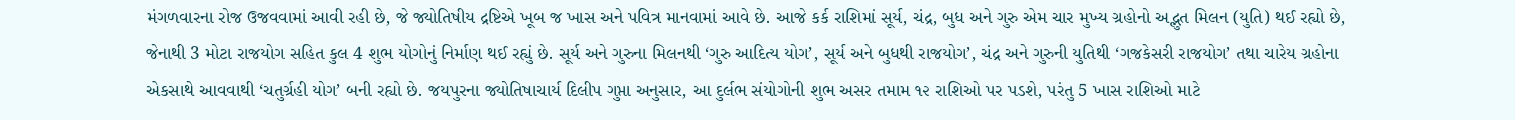મંગળવારના રોજ ઉજવવામાં આવી રહી છે, જે જ્યોતિષીય દ્રષ્ટિએ ખૂબ જ ખાસ અને પવિત્ર માનવામાં આવે છે. આજે કર્ક રાશિમાં સૂર્ય, ચંદ્ર, બુધ અને ગુરુ એમ ચાર મુખ્ય ગ્રહોનો અદ્ભુત મિલન (યુતિ) થઈ રહ્યો છે, જેનાથી 3 મોટા રાજયોગ સહિત કુલ 4 શુભ યોગોનું નિર્માણ થઈ રહ્યું છે. સૂર્ય અને ગુરુના મિલનથી ‘ગુરુ આદિત્ય યોગ’, સૂર્ય અને બુધથી રાજયોગ’, ચંદ્ર અને ગુરુની યુતિથી ‘ગજકેસરી રાજયોગ’ તથા ચારેય ગ્રહોના એકસાથે આવવાથી ‘ચતુર્ગ્રહી યોગ’ બની રહ્યો છે. જયપુરના જ્યોતિષાચાર્ય દિલીપ ગુપ્તા અનુસાર, આ દુર્લભ સંયોગોની શુભ અસર તમામ ૧૨ રાશિઓ પર પડશે, પરંતુ 5 ખાસ રાશિઓ માટે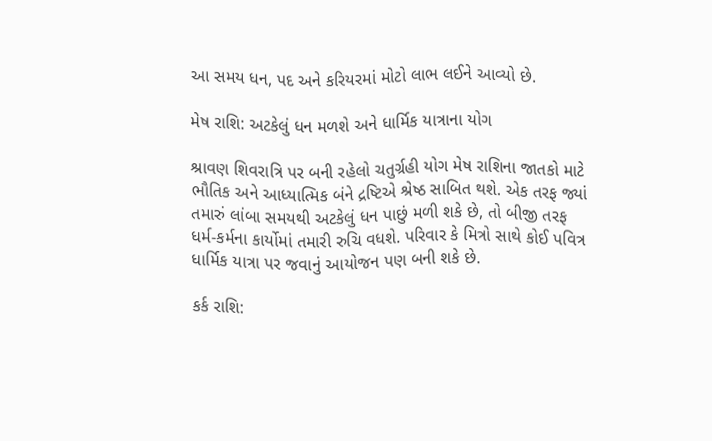આ સમય ધન, પદ અને કરિયરમાં મોટો લાભ લઈને આવ્યો છે.

મેષ રાશિ: અટકેલું ધન મળશે અને ધાર્મિક યાત્રાના યોગ

શ્રાવણ શિવરાત્રિ પર બની રહેલો ચતુર્ગ્રહી યોગ મેષ રાશિના જાતકો માટે ભૌતિક અને આધ્યાત્મિક બંને દ્રષ્ટિએ શ્રેષ્ઠ સાબિત થશે. એક તરફ જ્યાં તમારું લાંબા સમયથી અટકેલું ધન પાછું મળી શકે છે, તો બીજી તરફ ધર્મ-કર્મના કાર્યોમાં તમારી રુચિ વધશે. પરિવાર કે મિત્રો સાથે કોઈ પવિત્ર ધાર્મિક યાત્રા પર જવાનું આયોજન પણ બની શકે છે.

કર્ક રાશિ: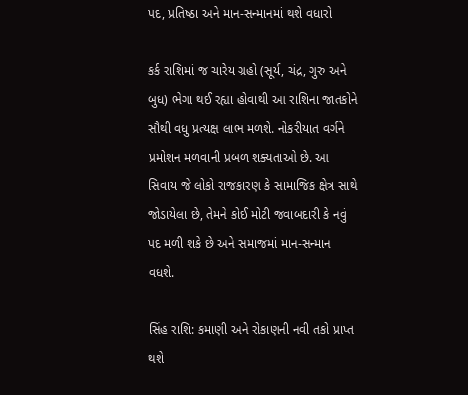પદ, પ્રતિષ્ઠા અને માન-સન્માનમાં થશે વધારો

કર્ક રાશિમાં જ ચારેય ગ્રહો (સૂર્ય, ચંદ્ર, ગુરુ અને બુધ) ભેગા થઈ રહ્યા હોવાથી આ રાશિના જાતકોને સૌથી વધુ પ્રત્યક્ષ લાભ મળશે. નોકરીયાત વર્ગને પ્રમોશન મળવાની પ્રબળ શક્યતાઓ છે. આ સિવાય જે લોકો રાજકારણ કે સામાજિક ક્ષેત્ર સાથે જોડાયેલા છે, તેમને કોઈ મોટી જવાબદારી કે નવું પદ મળી શકે છે અને સમાજમાં માન-સન્માન વધશે.

સિંહ રાશિ: કમાણી અને રોકાણની નવી તકો પ્રાપ્ત થશે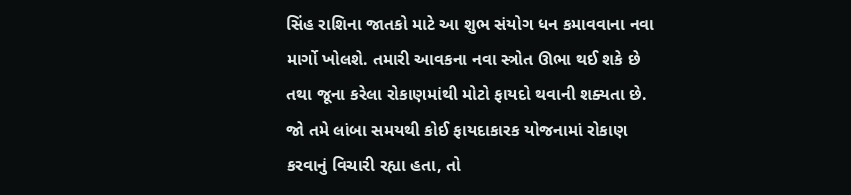સિંહ રાશિના જાતકો માટે આ શુભ સંયોગ ધન કમાવવાના નવા માર્ગો ખોલશે. તમારી આવકના નવા સ્ત્રોત ઊભા થઈ શકે છે તથા જૂના કરેલા રોકાણમાંથી મોટો ફાયદો થવાની શક્યતા છે. જો તમે લાંબા સમયથી કોઈ ફાયદાકારક યોજનામાં રોકાણ કરવાનું વિચારી રહ્યા હતા, તો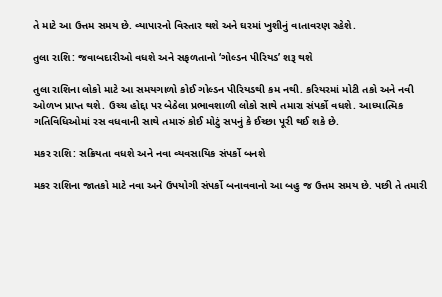તે માટે આ ઉત્તમ સમય છે. વ્યાપારનો વિસ્તાર થશે અને ઘરમાં ખુશીનું વાતાવરણ રહેશે.

તુલા રાશિ: જવાબદારીઓ વધશે અને સફળતાનો ‘ગોલ્ડન પીરિયડ’ શરૂ થશે

તુલા રાશિના લોકો માટે આ સમયગાળો કોઈ ગોલ્ડન પીરિયડથી કમ નથી. કરિયરમાં મોટી તકો અને નવી ઓળખ પ્રાપ્ત થશે. ઉચ્ચ હોદ્દા પર બેઠેલા પ્રભાવશાળી લોકો સાથે તમારા સંપર્કો વધશે. આધ્યાત્મિક ગતિવિધિઓમાં રસ વધવાની સાથે તમારું કોઈ મોટું સપનું કે ઈચ્છા પૂરી થઈ શકે છે.

મકર રાશિ: સક્રિયતા વધશે અને નવા વ્યવસાયિક સંપર્કો બનશે

મકર રાશિના જાતકો માટે નવા અને ઉપયોગી સંપર્કો બનાવવાનો આ બહુ જ ઉત્તમ સમય છે. પછી તે તમારી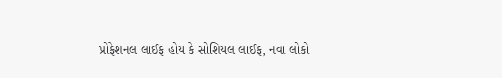પ્રોફેશનલ લાઈફ હોય કે સોશિયલ લાઈફ, નવા લોકો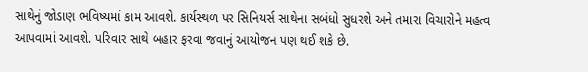સાથેનું જોડાણ ભવિષ્યમાં કામ આવશે. કાર્યસ્થળ પર સિનિયર્સ સાથેના સબંધો સુધરશે અને તમારા વિચારોને મહત્વ આપવામાં આવશે. પરિવાર સાથે બહાર ફરવા જવાનું આયોજન પણ થઈ શકે છે.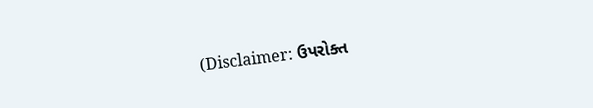(Disclaimer: ઉપરોક્ત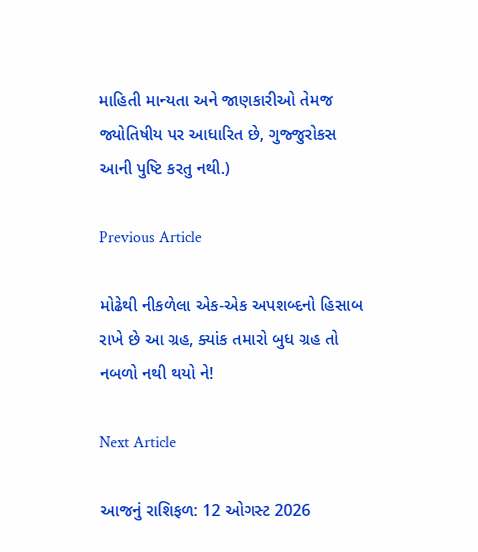માહિતી માન્યતા અને જાણકારીઓ તેમજ જ્યોતિષીય પર આધારિત છે, ગુજ્જુરોકસ આની પુષ્ટિ કરતુ નથી.)

Previous Article

મોઢેથી નીકળેલા એક-એક અપશબ્દનો હિસાબ રાખે છે આ ગ્રહ, ક્યાંક તમારો બુધ ગ્રહ તો નબળો નથી થયો ને!

Next Article

આજનું રાશિફળ: 12 ઓગસ્ટ 2026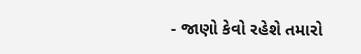- જાણો કેવો રહેશે તમારો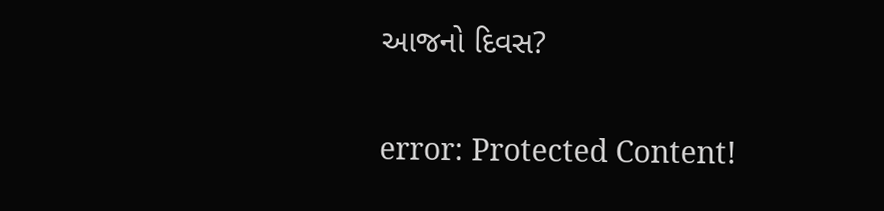આજનો દિવસ?

error: Protected Content!